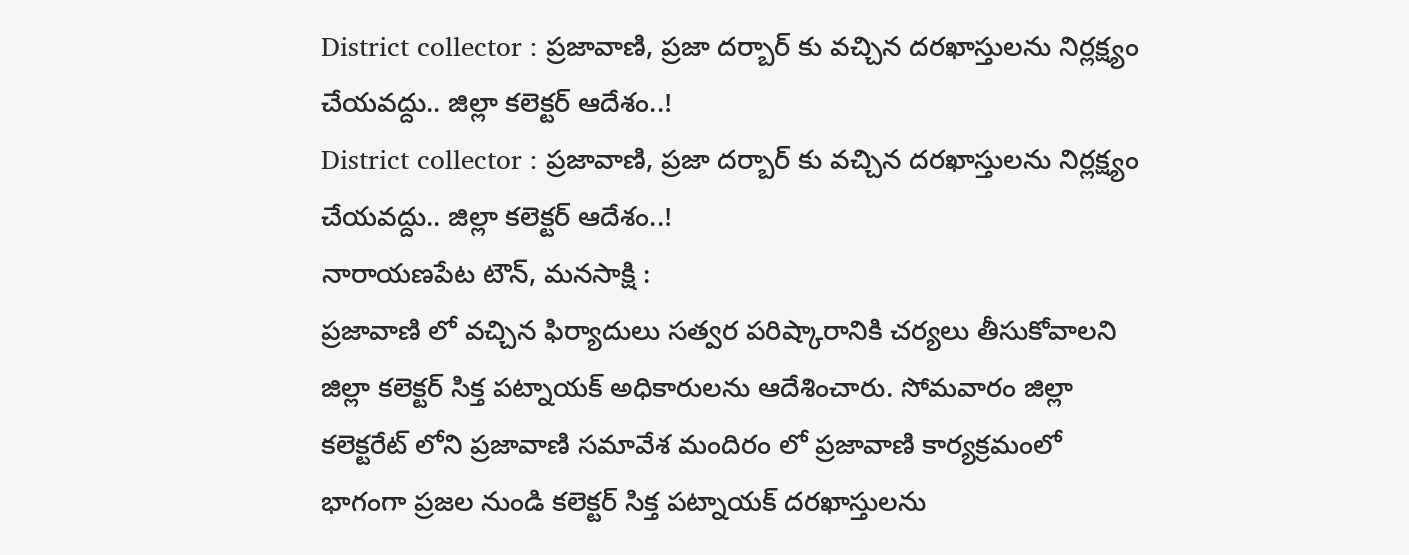District collector : ప్రజావాణి, ప్రజా దర్బార్ కు వచ్చిన దరఖాస్తులను నిర్లక్ష్యం చేయవద్దు.. జిల్లా కలెక్టర్ ఆదేశం..!
District collector : ప్రజావాణి, ప్రజా దర్బార్ కు వచ్చిన దరఖాస్తులను నిర్లక్ష్యం చేయవద్దు.. జిల్లా కలెక్టర్ ఆదేశం..!
నారాయణపేట టౌన్, మనసాక్షి :
ప్రజావాణి లో వచ్చిన ఫిర్యాదులు సత్వర పరిష్కారానికి చర్యలు తీసుకోవాలని జిల్లా కలెక్టర్ సిక్త పట్నాయక్ అధికారులను ఆదేశించారు. సోమవారం జిల్లా కలెక్టరేట్ లోని ప్రజావాణి సమావేశ మందిరం లో ప్రజావాణి కార్యక్రమంలో భాగంగా ప్రజల నుండి కలెక్టర్ సిక్త పట్నాయక్ దరఖాస్తులను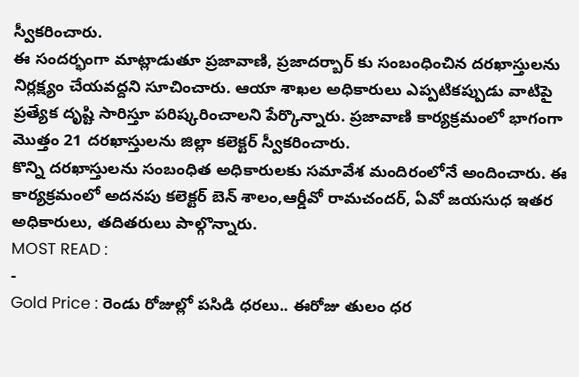స్వీకరించారు.
ఈ సందర్భంగా మాట్లాడుతూ ప్రజావాణి, ప్రజాదర్బార్ కు సంబంధించిన దరఖాస్తులను నిర్లక్ష్యం చేయవద్దని సూచించారు. ఆయా శాఖల అధికారులు ఎప్పటికప్పుడు వాటిపై ప్రత్యేక దృష్టి సారిస్తూ పరిష్కరించాలని పేర్కొన్నారు. ప్రజావాణి కార్యక్రమంలో భాగంగా మొత్తం 21 దరఖాస్తులను జిల్లా కలెక్టర్ స్వీకరించారు.
కొన్ని దరఖాస్తులను సంబంధిత అధికారులకు సమావేశ మందిరంలోనే అందించారు. ఈ కార్యక్రమంలో అదనపు కలెక్టర్ బెన్ శాలం,ఆర్డీవో రామచందర్, ఏవో జయసుధ ఇతర అధికారులు, తదితరులు పాల్గొన్నారు.
MOST READ :
-
Gold Price : రెండు రోజుల్లో పసిడి ధరలు.. ఈరోజు తులం ధర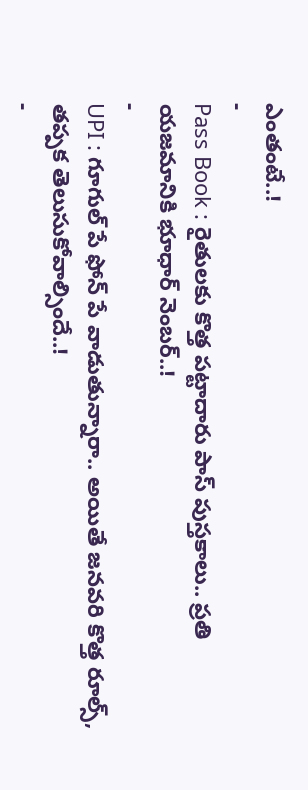ఎంతంటే..!
-
Pass Book : రైతులకు కొత్త పట్టాదారు పాస్ పుస్తకాలు.. ప్రతి యజమానికి భూధార్ నెంబర్..!
-
UPI : గూగుల్ పే ఫోన్ పే వాడుతున్నారా.. అయితే జనవరి కొత్త రూల్స్, తప్పక తెలుసుకోవాల్సిందే..!
-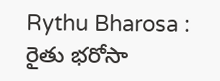Rythu Bharosa : రైతు భరోసా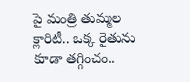పై మంత్రి తుమ్మల క్లారిటీ.. ఒక్క రైతును కూడా తగ్గించం..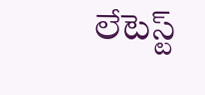లేటెస్ట్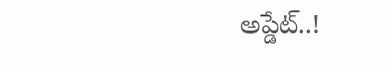అప్డేట్..!